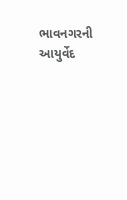ભાવનગરની આયુર્વેદ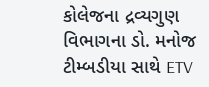કોલેજના દ્રવ્યગુણ વિભાગના ડો. મનોજ ટીમ્બડીયા સાથે ETV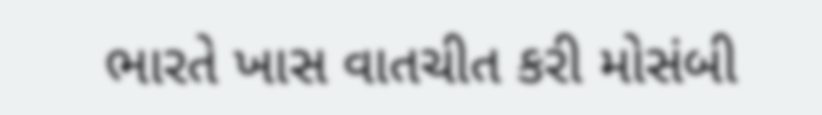ભારતે ખાસ વાતચીત કરી મોસંબી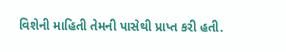વિશેની માહિતી તેમની પાસેથી પ્રાપ્ત કરી હતી.